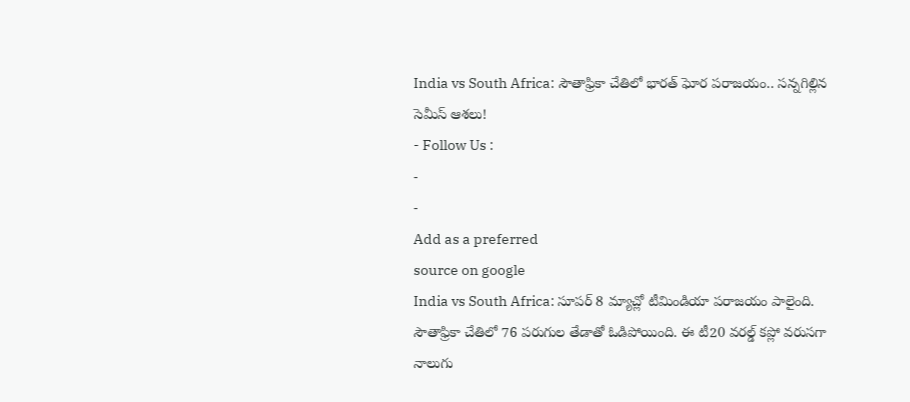India vs South Africa: సౌతాఫ్రికా చేతిలో భారత్ ఘోర పరాజయం.. సన్నగిల్లిన సెమీస్ ఆశలు!
- Follow Us :
-
-
Add as a preferred
source on google
India vs South Africa: సూపర్ 8 మ్యాచ్లో టీమిండియా పరాజయం పాలైంది. సౌతాఫ్రికా చేతిలో 76 పరుగుల తేడాతో ఓడిపోయింది. ఈ టీ20 వరల్డ్ కప్లో వరుసగా నాలుగు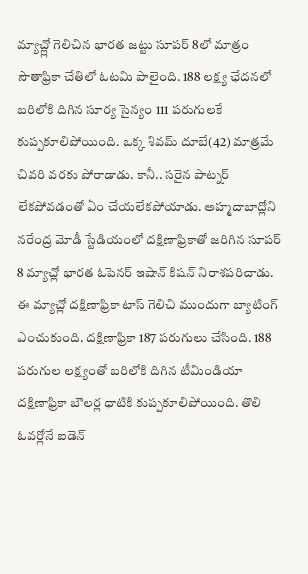మ్యాచ్ల్లో గెలిచిన భారత జట్టు సూపర్ 8లో మాత్రం సౌతాఫ్రికా చేతిలో ఓటమి పాలైంది. 188 లక్ష్య ఛేదనలో బరిలోకి దిగిన సూర్య సైన్యం 111 పరుగులకే కుప్పకూలిపోయింది. ఒక్క శివమ్ దూబే(42) మాత్రమే చివరి వరకు పోరాడాడు. కానీ.. సరైన పాట్నర్ లేకపోవడంతో ఏం చేయలేకపోయాడు. అహ్మదాబాద్లోని నరేంద్ర మోడీ స్టేడియంలో దక్షిణాఫ్రికాతో జరిగిన సూపర్ 8 మ్యాచ్లో భారత ఓపెనర్ ఇషాన్ కిషన్ నిరాశపరిచాడు. ఈ మ్యాచ్లో దక్షిణాఫ్రికా టాస్ గెలిచి ముందుగా బ్యాటింగ్ ఎంచుకుంది. దక్షిణాఫ్రికా 187 పరుగులు చేసింది. 188 పరుగుల లక్ష్యంతో బరిలోకి దిగిన టీమిండియా దక్షిణాఫ్రికా బౌలర్ల ధాటికి కుప్పకూలిపోయింది. తొలి ఓవర్లోనే ఐడెన్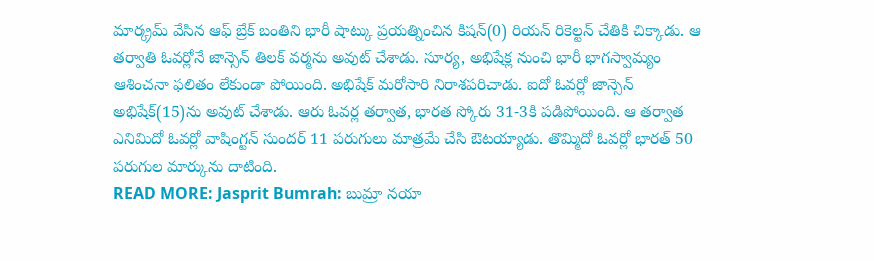మార్క్రమ్ వేసిన ఆఫ్ బ్రేక్ బంతిని భారీ షాట్కు ప్రయత్నించిన కిషన్(0) రియన్ రికెల్టన్ చేతికి చిక్కాడు. ఆ తర్వాతి ఓవర్లోనే జాన్సెన్ తిలక్ వర్మను అవుట్ చేశాడు. సూర్య, అభిషేక్ల నుంచి భారీ భాగస్వామ్యం ఆశించనా ఫలితం లేకుండా పోయింది. అభిషేక్ మరోసారి నిరాశపరిచాడు. ఐదో ఓవర్లో జాన్సెన్ అభిషేక్(15)ను అవుట్ చేశాడు. ఆరు ఓవర్ల తర్వాత, భారత స్కోరు 31-3కి పడిపోయింది. ఆ తర్వాత ఎనిమిదో ఓవర్లో వాషింగ్టన్ సుందర్ 11 పరుగులు మాత్రమే చేసి ఔటయ్యాడు. తొమ్మిదో ఓవర్లో భారత్ 50 పరుగుల మార్కును దాటింది.
READ MORE: Jasprit Bumrah: బుమ్రా నయా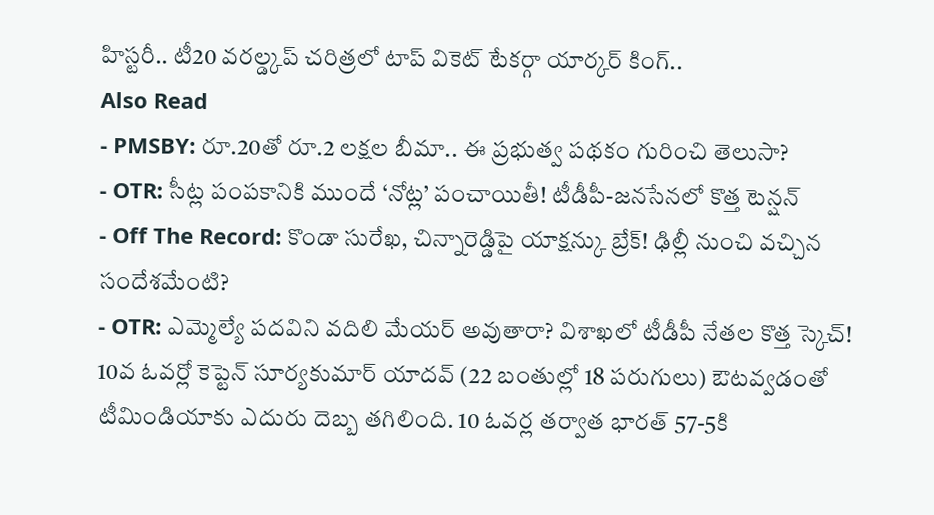హిస్టరీ.. టీ20 వరల్డ్కప్ చరిత్రలో టాప్ వికెట్ టేకర్గా యార్కర్ కింగ్..
Also Read
- PMSBY: రూ.20తో రూ.2 లక్షల బీమా.. ఈ ప్రభుత్వ పథకం గురించి తెలుసా?
- OTR: సీట్ల పంపకానికి ముందే ‘నోట్ల’ పంచాయితీ! టీడీపీ-జనసేనలో కొత్త టెన్షన్
- Off The Record: కొండా సురేఖ, చిన్నారెడ్డిపై యాక్షన్కు బ్రేక్! ఢిల్లీ నుంచి వచ్చిన సందేశమేంటి?
- OTR: ఎమ్మెల్యే పదవిని వదిలి మేయర్ అవుతారా? విశాఖలో టీడీపీ నేతల కొత్త స్కెచ్!
10వ ఓవర్లో కెప్టెన్ సూర్యకుమార్ యాదవ్ (22 బంతుల్లో 18 పరుగులు) ఔటవ్వడంతో టీమిండియాకు ఎదురు దెబ్బ తగిలింది. 10 ఓవర్ల తర్వాత భారత్ 57-5కి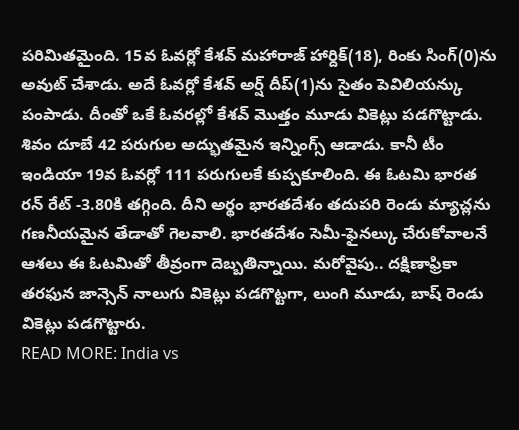పరిమితమైంది. 15వ ఓవర్లో కేశవ్ మహారాజ్ హార్దిక్(18), రింకు సింగ్(0)ను అవుట్ చేశాడు. అదే ఓవర్లో కేశవ్ అర్ష్ దీప్(1)ను సైతం పెవిలియన్కు పంపాడు. దీంతో ఒకే ఓవరల్లో కేశవ్ మొత్తం మూడు వికెట్లు పడగొట్టాడు. శివం దూబే 42 పరుగుల అద్భుతమైన ఇన్నింగ్స్ ఆడాడు. కానీ టీం ఇండియా 19వ ఓవర్లో 111 పరుగులకే కుప్పకూలింది. ఈ ఓటమి భారత రన్ రేట్ -3.80కి తగ్గింది. దీని అర్థం భారతదేశం తదుపరి రెండు మ్యాచ్లను గణనీయమైన తేడాతో గెలవాలి. భారతదేశం సెమీ-ఫైనల్కు చేరుకోవాలనే ఆశలు ఈ ఓటమితో తీవ్రంగా దెబ్బతిన్నాయి. మరోవైపు.. దక్షిణాఫ్రికా తరఫున జాన్సెన్ నాలుగు వికెట్లు పడగొట్టగా, లుంగి మూడు, బాష్ రెండు వికెట్లు పడగొట్టారు.
READ MORE: India vs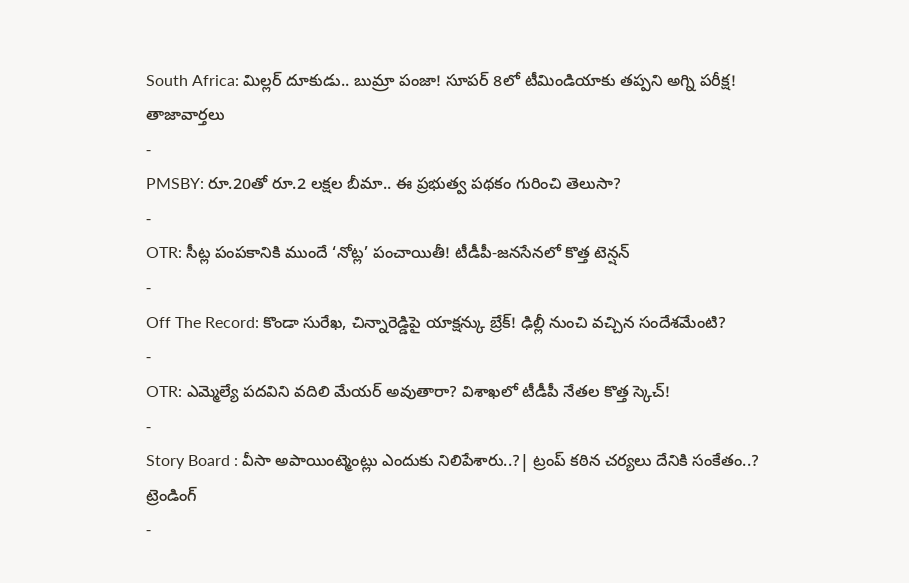South Africa: మిల్లర్ దూకుడు.. బుమ్రా పంజా! సూపర్ 8లో టీమిండియాకు తప్పని అగ్ని పరీక్ష!
తాజావార్తలు
-
PMSBY: రూ.20తో రూ.2 లక్షల బీమా.. ఈ ప్రభుత్వ పథకం గురించి తెలుసా?
-
OTR: సీట్ల పంపకానికి ముందే ‘నోట్ల’ పంచాయితీ! టీడీపీ-జనసేనలో కొత్త టెన్షన్
-
Off The Record: కొండా సురేఖ, చిన్నారెడ్డిపై యాక్షన్కు బ్రేక్! ఢిల్లీ నుంచి వచ్చిన సందేశమేంటి?
-
OTR: ఎమ్మెల్యే పదవిని వదిలి మేయర్ అవుతారా? విశాఖలో టీడీపీ నేతల కొత్త స్కెచ్!
-
Story Board : వీసా అపాయింట్మెంట్లు ఎందుకు నిలిపేశారు..?| ట్రంప్ కఠిన చర్యలు దేనికి సంకేతం..?
ట్రెండింగ్
-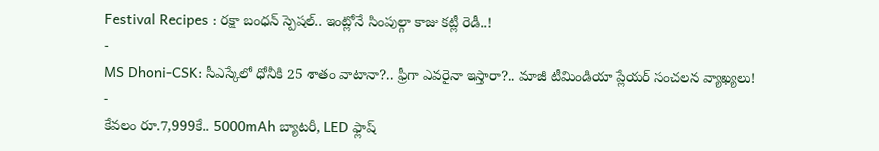Festival Recipes : రక్షా బంధన్ స్పెషల్.. ఇంట్లోనే సింపుల్గా కాజు కట్లీ రెడీ..!
-
MS Dhoni-CSK: సీఎస్కేలో ధోనీకి 25 శాతం వాటానా?.. ఫ్రీగా ఎవరైనా ఇస్తారా?.. మాజీ టీమిండియా ప్లేయర్ సంచలన వ్యాఖ్యలు!
-
కేవలం రూ.7,999కే.. 5000mAh బ్యాటరీ, LED ఫ్లాష్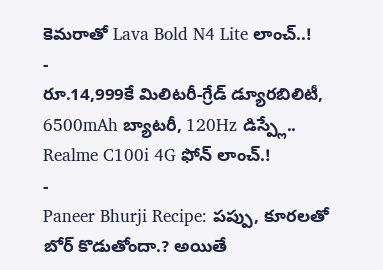కెమరాతో Lava Bold N4 Lite లాంచ్..!
-
రూ.14,999కే మిలిటరీ-గ్రేడ్ డ్యూరబిలిటీ, 6500mAh బ్యాటరీ, 120Hz డిస్ప్లే.. Realme C100i 4G ఫోన్ లాంచ్.!
-
Paneer Bhurji Recipe: పప్పు, కూరలతో బోర్ కొడుతోందా.? అయితే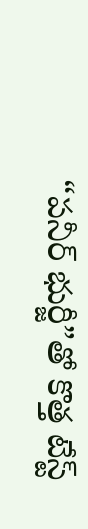“పనీర్ భుర్జీ”తో కొత్త టేస్ట్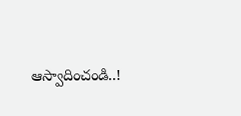ఆస్వాదించండి..!